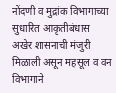नोंदणी व मुद्रांक विभागाच्या सुधारित आकृतीबंधास अखेर शासनाची मंजुरी मिळाली असून महसूल व वन विभागाने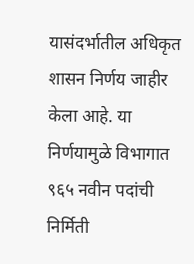यासंदर्भातील अधिकृत शासन निर्णय जाहीर केला आहे. या निर्णयामुळे विभागात ९६५ नवीन पदांची निर्मिती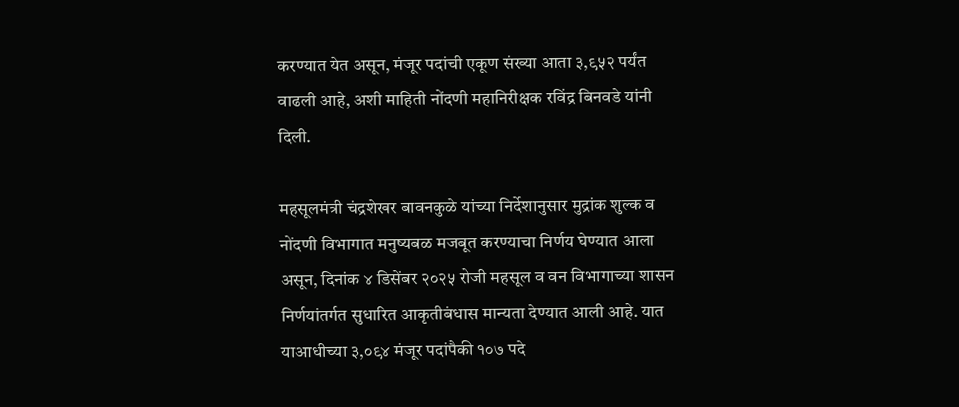करण्यात येत असून, मंजूर पदांची एकूण संख्या आता ३,९५२ पर्यंत वाढली आहे, अशी माहिती नोंदणी महानिरीक्षक रविंद्र बिनवडे यांनी दिली.

महसूलमंत्री चंद्रशेखर बावनकुळे यांच्या निर्देशानुसार मुद्रांक शुल्क व नोंदणी विभागात मनुष्यबळ मजबूत करण्याचा निर्णय घेण्यात आला असून, दिनांक ४ डिसेंबर २०२५ रोजी महसूल व वन विभागाच्या शासन निर्णयांतर्गत सुधारित आकृतीबंधास मान्यता देण्यात आली आहे. यात याआधीच्या ३,०९४ मंजूर पदांपैकी १०७ पदे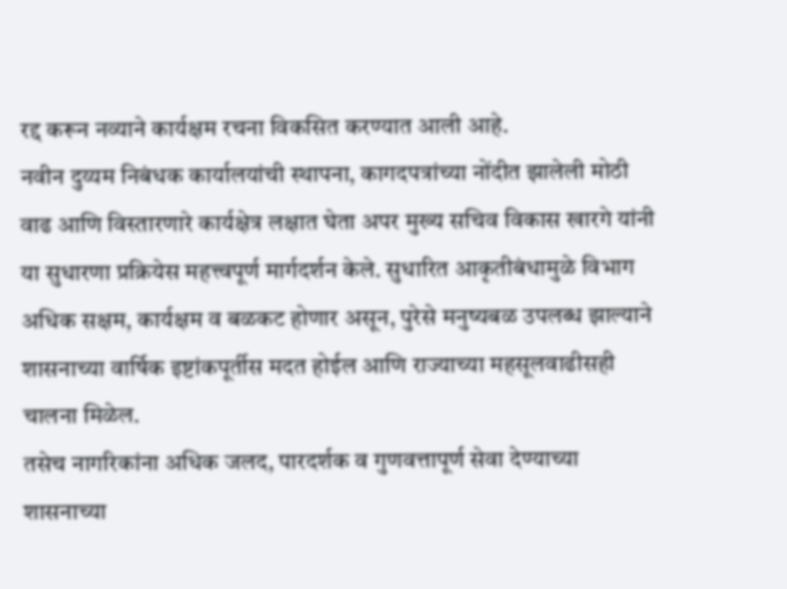रद्द करून नव्याने कार्यक्षम रचना विकसित करण्यात आली आहे.
नवीन दुय्यम निबंधक कार्यालयांची स्थापना, कागदपत्रांच्या नोंदीत झालेली मोठी वाढ आणि विस्तारणारे कार्यक्षेत्र लक्षात घेता अपर मुख्य सचिव विकास खारगे यांनी या सुधारणा प्रक्रियेस महत्त्वपूर्ण मार्गदर्शन केले. सुधारित आकृतीबंधामुळे विभाग अधिक सक्षम, कार्यक्षम व बळकट होणार असून, पुरेसे मनुष्यबळ उपलब्ध झाल्याने शासनाच्या वार्षिक इष्टांकपूर्तीस मदत होईल आणि राज्याच्या महसूलवाढीसही चालना मिळेल.
तसेच नागरिकांना अधिक जलद, पारदर्शक व गुणवत्तापूर्ण सेवा देण्याच्या शासनाच्या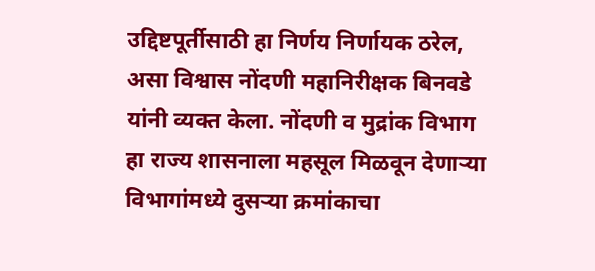उद्दिष्टपूर्तीसाठी हा निर्णय निर्णायक ठरेल, असा विश्वास नोंदणी महानिरीक्षक बिनवडे यांनी व्यक्त केला. नोंदणी व मुद्रांक विभाग हा राज्य शासनाला महसूल मिळवून देणाऱ्या विभागांमध्ये दुसऱ्या क्रमांकाचा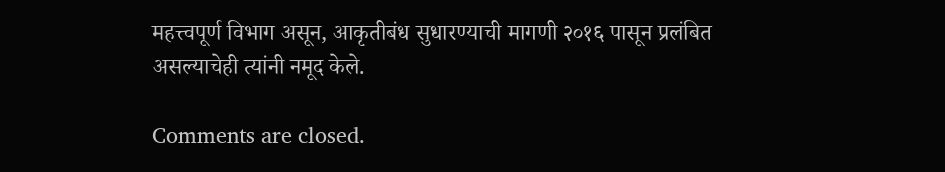महत्त्वपूर्ण विभाग असून, आकृतीबंध सुधारण्याची मागणी २०१६ पासून प्रलंबित असल्याचेही त्यांनी नमूद केले.

Comments are closed.